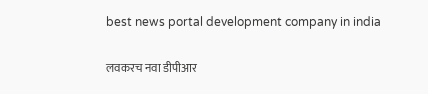best news portal development company in india

लवकरच नवा डीपीआर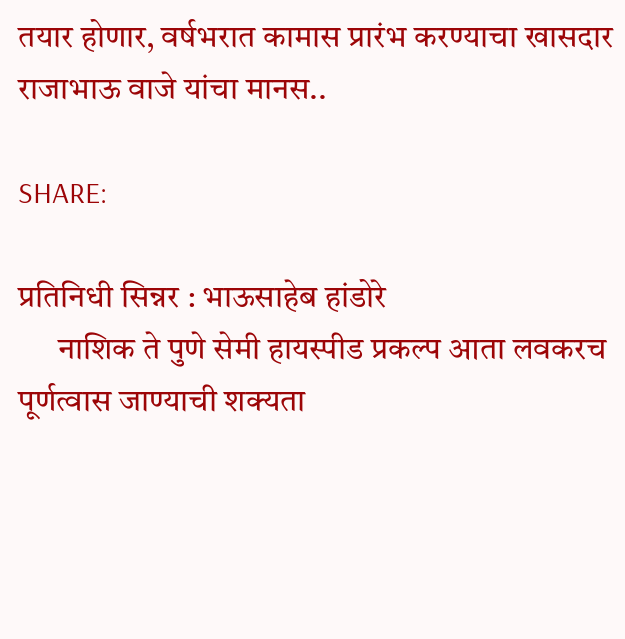तयार होणार, वर्षभरात कामास प्रारंभ करण्याचा खासदार राजाभाऊ वाजे यांचा मानस..

SHARE:

प्रतिनिधी सिन्नर : भाऊसाहेब हांडोरे
      नाशिक ते पुणे सेमी हायस्पीड प्रकल्प आता लवकरच पूर्णत्वास जाण्याची शक्यता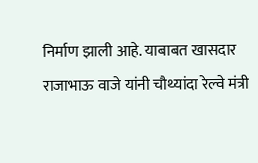निर्माण झाली आहे. याबाबत खासदार राजाभाऊ वाजे यांनी चौथ्यांदा रेल्वे मंत्री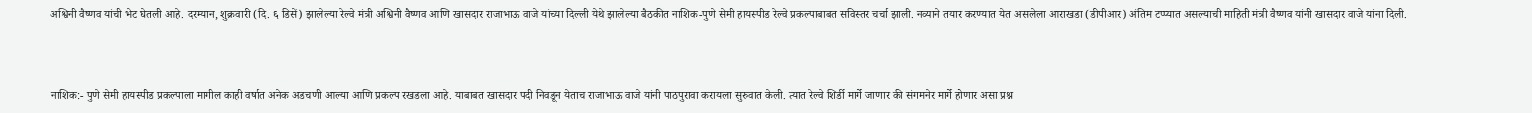अश्विनी वैष्णव यांची भेट घेतली आहे. दरम्यान, शुक्रवारी (दि. ६ डिसें) झालेल्या रेल्वे मंत्री अश्विनी वैष्णव आणि खासदार राजाभाऊ वाजे यांच्या दिल्ली येथे झालेल्या बैठकीत नाशिक-पुणे सेमी हायस्पीड रेल्वे प्रकल्पाबाबत सविस्तर चर्चा झाली. नव्याने तयार करण्यात येत असलेला आराखडा (डीपीआर) अंतिम टप्प्यात असल्याची माहिती मंत्री वैष्णव यांनी खासदार वाजे यांना दिली.



नाशिक:- पुणे सेमी हायस्पीड प्रकल्पाला मागील काही वर्षात अनेक अडचणी आल्या आणि प्रकल्प रखडला आहे. याबाबत खासदार पदी निवडून येताच राजाभाऊ वाजे यांनी पाठपुरावा करायला सुरुवात केली. त्यात रेल्वे शिर्डी मार्गे जाणार की संगमनेर मार्गे होणार असा प्रश्न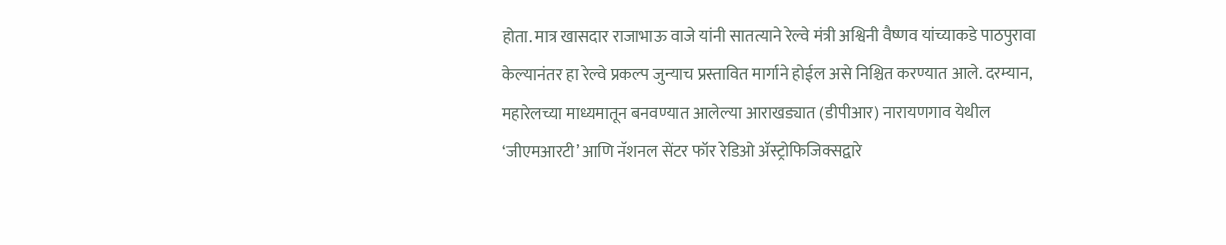होता. मात्र खासदार राजाभाऊ वाजे यांनी सातत्याने रेल्वे मंत्री अश्विनी वैष्णव यांच्याकडे पाठपुरावा केल्यानंतर हा रेल्वे प्रकल्प जुन्याच प्रस्तावित मार्गाने होईल असे निश्चित करण्यात आले. दरम्यान, महारेलच्या माध्यमातून बनवण्यात आलेल्या आराखड्यात (डीपीआर) नारायणगाव येथील ‘जीएमआरटी’ आणि नॅशनल सेंटर फॉर रेडिओ ॲस्ट्रोफिजिक्सद्वारे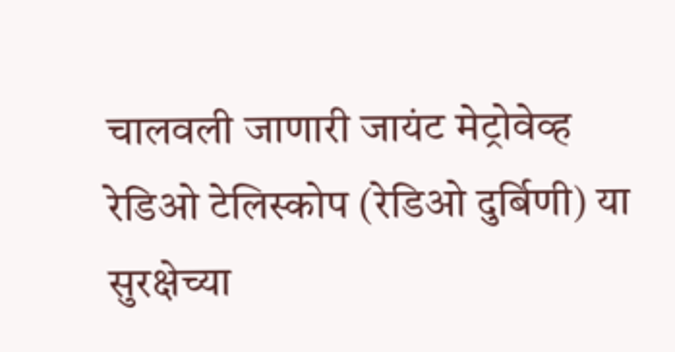चालवली जाणारी जायंट मेट्रोवेव्ह रेडिओ टेलिस्कोप (रेडिओ दुर्बिणी) या सुरक्षेच्या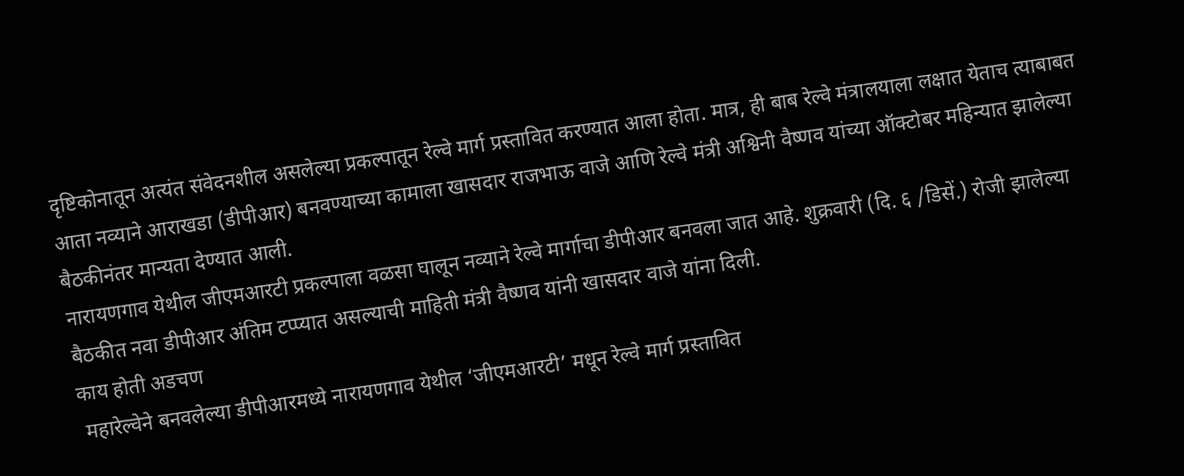दृष्टिकोनातून अत्यंत संवेदनशील असलेल्या प्रकल्पातून रेल्वे मार्ग प्रस्तावित करण्यात आला होता. मात्र, ही बाब रेल्वे मंत्रालयाला लक्षात येताच त्याबाबत आता नव्याने आराखडा (डीपीआर) बनवण्याच्या कामाला खासदार राजभाऊ वाजे आणि रेल्वे मंत्री अश्विनी वैष्णव यांच्या ऑक्टोबर महिन्यात झालेल्या बैठकीनंतर मान्यता देण्यात आली.
नारायणगाव येथील जीएमआरटी प्रकल्पाला वळसा घालून नव्याने रेल्वे मार्गाचा डीपीआर बनवला जात आहे. शुक्रवारी (दि. ६ /डिसें.) रोजी झालेल्या बैठकीत नवा डीपीआर अंतिम टप्प्यात असल्याची माहिती मंत्री वैष्णव यांनी खासदार वाजे यांना दिली.
काय होती अडचण
 महारेल्वेने बनवलेल्या डीपीआरमध्ये नारायणगाव येथील ‘जीएमआरटी’ मधून रेल्वे मार्ग प्रस्तावित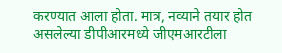करण्यात आला होता. मात्र, नव्याने तयार होत असलेल्या डीपीआरमध्ये जीएमआरटीला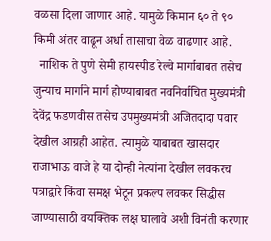वळसा दिला जाणार आहे. यामुळे किमान ६० ते ९० किमी अंतर वाढून अर्धा तासाचा वेळ वाढणार आहे.
  नाशिक ते पुणे सेमी हायस्पीड रेल्वे मार्गाबाबत तसेच जुन्याच मार्गाने मार्ग होण्याबाबत नवनिर्वाचित मुख्यमंत्री देवेंद्र फडणवीस तसेच उपमुख्यमंत्री अजितदादा पवार देखील आग्रही आहेत. त्यामुळे याबाबत खासदार राजाभाऊ वाजे हे या दोन्ही नेत्यांना देखील लवकरच पत्राद्वारे किंवा समक्ष भेटून प्रकल्प लवकर सिद्धीस जाण्यासाठी वयक्तिक लक्ष घालावे अशी विनंती करणार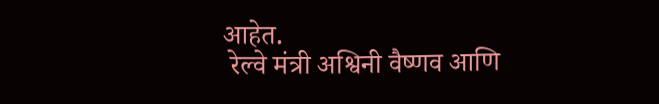आहेत.
 रेल्वे मंत्री अश्विनी वैष्णव आणि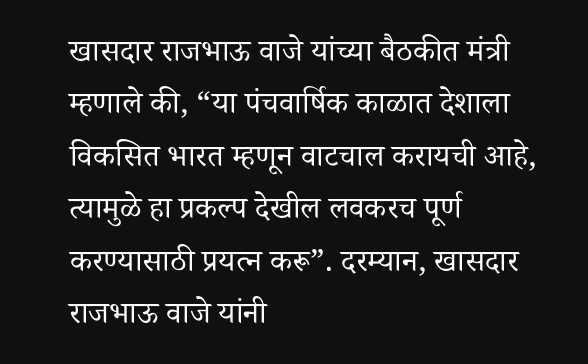खासदार राजभाऊ वाजे यांच्या बैठकीत मंत्री म्हणाले की, “या पंचवार्षिक काळात देशाला विकसित भारत म्हणून वाटचाल करायची आहे, त्यामुळे हा प्रकल्प देखील लवकरच पूर्ण करण्यासाठी प्रयत्न करू”. दरम्यान, खासदार राजभाऊ वाजे यांनी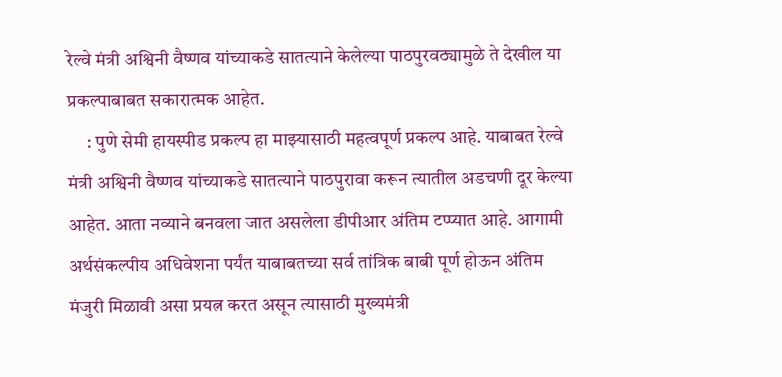रेल्वे मंत्री अश्विनी वैष्णव यांच्याकडे सातत्याने केलेल्या पाठपुरवठ्यामुळे ते देखील या प्रकल्पाबाबत सकारात्मक आहेत.
     : पुणे सेमी हायस्पीड प्रकल्प हा माझ्यासाठी महत्वपूर्ण प्रकल्प आहे. याबाबत रेल्वे मंत्री अश्विनी वैष्णव यांच्याकडे सातत्याने पाठपुरावा करून त्यातील अडचणी दूर केल्या आहेत. आता नव्याने बनवला जात असलेला डीपीआर अंतिम टप्प्यात आहे. आगामी अर्थसंकल्पीय अधिवेशना पर्यंत याबाबतच्या सर्व तांत्रिक बाबी पूर्ण होऊन अंतिम मंजुरी मिळावी असा प्रयत्न करत असून त्यासाठी मुख्यमंत्री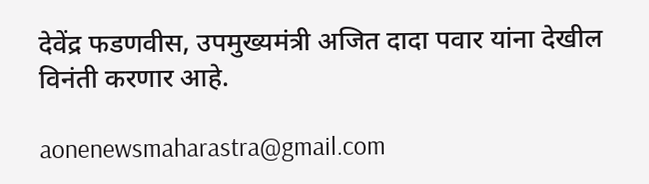देवेंद्र फडणवीस, उपमुख्यमंत्री अजित दादा पवार यांना देखील विनंती करणार आहे.

aonenewsmaharastra@gmail.com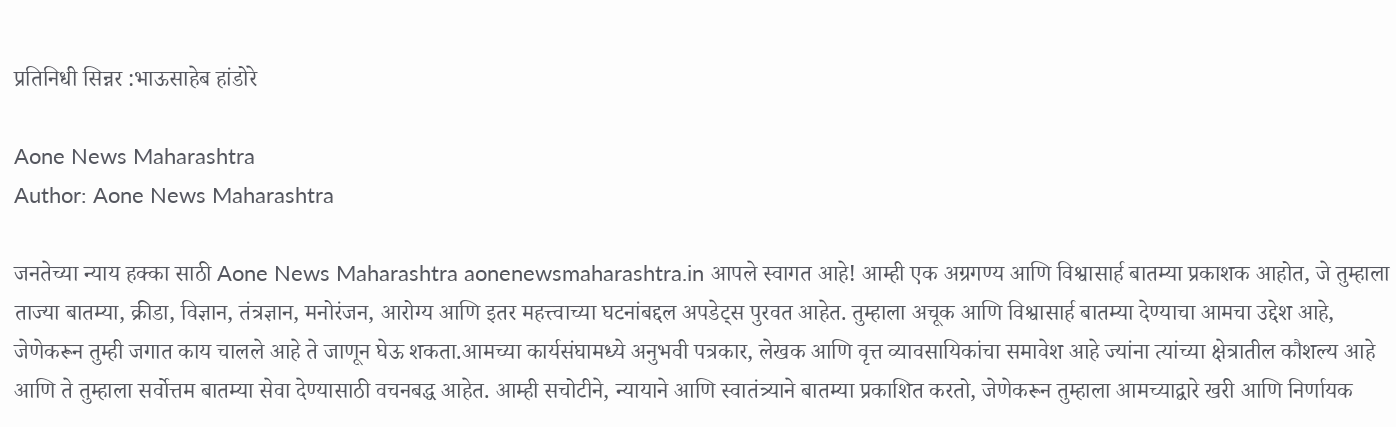प्रतिनिधी सिन्नर :भाऊसाहेब हांडोरे

Aone News Maharashtra
Author: Aone News Maharashtra

जनतेच्या न्याय हक्का साठी Aone News Maharashtra aonenewsmaharashtra.in आपले स्वागत आहे! आम्ही एक अग्रगण्य आणि विश्वासार्ह बातम्या प्रकाशक आहोत, जे तुम्हाला ताज्या बातम्या, क्रीडा, विज्ञान, तंत्रज्ञान, मनोरंजन, आरोग्य आणि इतर महत्त्वाच्या घटनांबद्दल अपडेट्स पुरवत आहेत. तुम्हाला अचूक आणि विश्वासार्ह बातम्या देण्याचा आमचा उद्देश आहे, जेणेकरून तुम्ही जगात काय चालले आहे ते जाणून घेऊ शकता.आमच्या कार्यसंघामध्ये अनुभवी पत्रकार, लेखक आणि वृत्त व्यावसायिकांचा समावेश आहे ज्यांना त्यांच्या क्षेत्रातील कौशल्य आहे आणि ते तुम्हाला सर्वोत्तम बातम्या सेवा देण्यासाठी वचनबद्ध आहेत. आम्ही सचोटीने, न्यायाने आणि स्वातंत्र्याने बातम्या प्रकाशित करतो, जेणेकरून तुम्हाला आमच्याद्वारे खरी आणि निर्णायक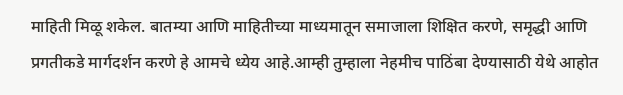माहिती मिळू शकेल. बातम्या आणि माहितीच्या माध्यमातून समाजाला शिक्षित करणे, समृद्धी आणि प्रगतीकडे मार्गदर्शन करणे हे आमचे ध्येय आहे.आम्ही तुम्हाला नेहमीच पाठिंबा देण्यासाठी येथे आहोत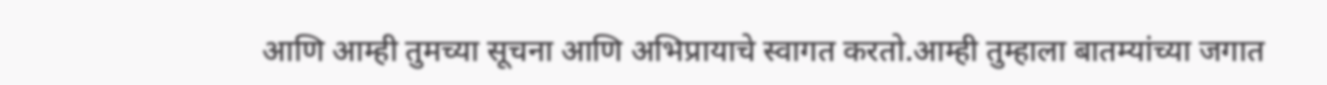आणि आम्ही तुमच्या सूचना आणि अभिप्रायाचे स्वागत करतो.आम्ही तुम्हाला बातम्यांच्या जगात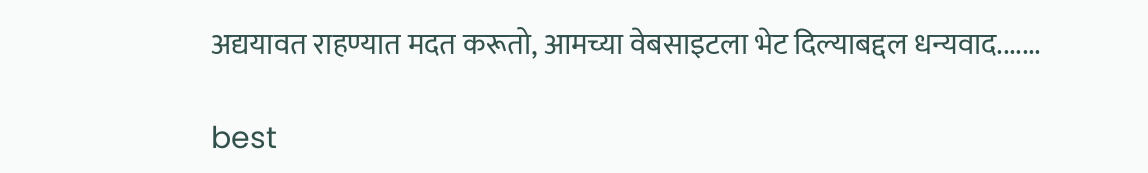अद्ययावत राहण्यात मदत करूतो, आमच्या वेबसाइटला भेट दिल्याबद्दल धन्यवाद.......

best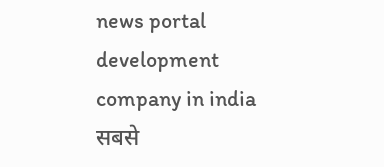news portal development company in india
सबसे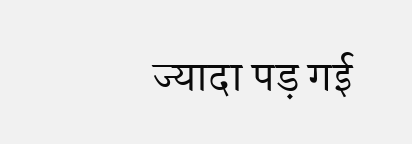ज्यादा पड़ गई